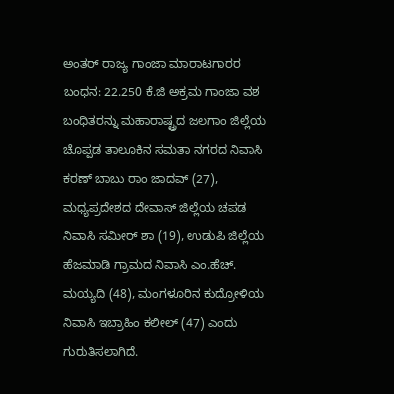ಅಂತರ್ ರಾಜ್ಯ ಗಾಂಜಾ ಮಾರಾಟಗಾರರ ಬಂಧನ: 22.250 ಕೆ.ಜಿ ಅಕ್ರಮ ಗಾಂಜಾ ವಶ
ಬಂಧಿತರನ್ನು ಮಹಾರಾಷ್ಟ್ರದ ಜಲಗಾಂ ಜಿಲ್ಲೆಯ ಚೊಪ್ಪಡ ತಾಲೂಕಿನ ಸಮತಾ ನಗರದ ನಿವಾಸಿ ಕರಣ್ ಬಾಬು ರಾಂ ಜಾದವ್ (27), ಮಧ್ಯಪ್ರದೇಶದ ದೇವಾಸ್ ಜಿಲ್ಲೆಯ ಚಪಡ ನಿವಾಸಿ ಸಮೀರ್ ಶಾ (19), ಉಡುಪಿ ಜಿಲ್ಲೆಯ ಹೆಜಮಾಡಿ ಗ್ರಾಮದ ನಿವಾಸಿ ಎಂ.ಹೆಚ್. ಮಯ್ಯದಿ (48), ಮಂಗಳೂರಿನ ಕುದ್ರೋಳಿಯ ನಿವಾಸಿ ಇಬ್ರಾಹಿಂ ಕಲೀಲ್ (47) ಎಂದು ಗುರುತಿಸಲಾಗಿದೆ.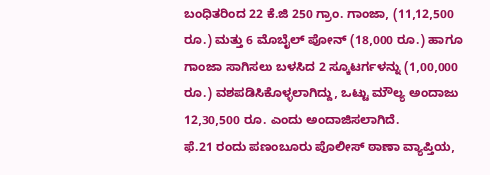ಬಂಧಿತರಿಂದ 22 ಕೆ.ಜಿ 250 ಗ್ರಾಂ. ಗಾಂಜಾ, (11,12,500 ರೂ.) ಮತ್ತು 6 ಮೊಬೈಲ್ ಪೋನ್ (18,000 ರೂ.) ಹಾಗೂ ಗಾಂಜಾ ಸಾಗಿಸಲು ಬಳಸಿದ 2 ಸ್ಕೂಟರ್ಗಳನ್ನು (1,00,000 ರೂ.) ವಶಪಡಿಸಿಕೊಳ್ಳಲಾಗಿದ್ದು, ಒಟ್ಟು ಮೌಲ್ಯ ಅಂದಾಜು 12,30,500 ರೂ. ಎಂದು ಅಂದಾಜಿಸಲಾಗಿದೆ.
ಫೆ.21 ರಂದು ಪಣಂಬೂರು ಪೊಲೀಸ್ ಠಾಣಾ ವ್ಯಾಪ್ತಿಯ,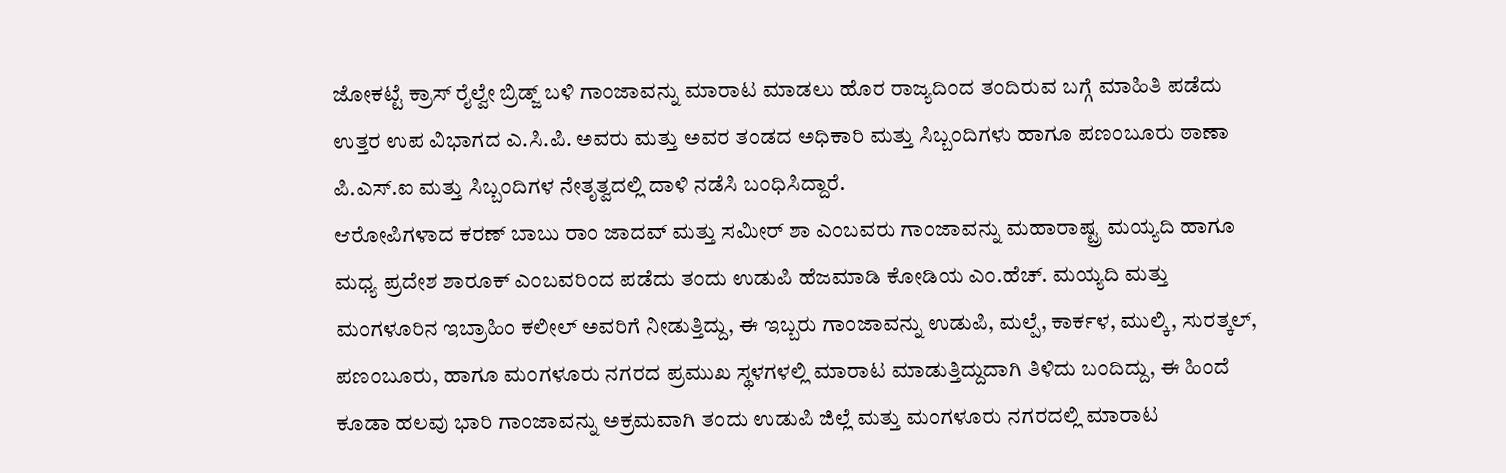ಜೋಕಟ್ಟೆ ಕ್ರಾಸ್ ರೈಲ್ವೇ ಬ್ರಿಡ್ಜ್ ಬಳಿ ಗಾಂಜಾವನ್ನು ಮಾರಾಟ ಮಾಡಲು ಹೊರ ರಾಜ್ಯದಿಂದ ತಂದಿರುವ ಬಗ್ಗೆ ಮಾಹಿತಿ ಪಡೆದು ಉತ್ತರ ಉಪ ವಿಭಾಗದ ಎ.ಸಿ.ಪಿ. ಅವರು ಮತ್ತು ಅವರ ತಂಡದ ಅಧಿಕಾರಿ ಮತ್ತು ಸಿಬ್ಬಂದಿಗಳು ಹಾಗೂ ಪಣಂಬೂರು ಠಾಣಾ ಪಿ.ಎಸ್.ಐ ಮತ್ತು ಸಿಬ್ಬಂದಿಗಳ ನೇತೃತ್ವದಲ್ಲಿ ದಾಳಿ ನಡೆಸಿ ಬಂಧಿಸಿದ್ದಾರೆ.
ಆರೋಪಿಗಳಾದ ಕರಣ್ ಬಾಬು ರಾಂ ಜಾದವ್ ಮತ್ತು ಸಮೀರ್ ಶಾ ಎಂಬವರು ಗಾಂಜಾವನ್ನು ಮಹಾರಾಷ್ಟ್ರ ಮಯ್ಯದಿ ಹಾಗೂ ಮಧ್ಯ ಪ್ರದೇಶ ಶಾರೂಕ್ ಎಂಬವರಿಂದ ಪಡೆದು ತಂದು ಉಡುಪಿ ಹೆಜಮಾಡಿ ಕೋಡಿಯ ಎಂ.ಹೆಚ್. ಮಯ್ಯದಿ ಮತ್ತು ಮಂಗಳೂರಿನ ಇಬ್ರಾಹಿಂ ಕಲೀಲ್ ಅವರಿಗೆ ನೀಡುತ್ತಿದ್ದು, ಈ ಇಬ್ಬರು ಗಾಂಜಾವನ್ನು ಉಡುಪಿ, ಮಲ್ಪೆ, ಕಾರ್ಕಳ, ಮುಲ್ಕಿ, ಸುರತ್ಕಲ್, ಪಣಂಬೂರು, ಹಾಗೂ ಮಂಗಳೂರು ನಗರದ ಪ್ರಮುಖ ಸ್ಥಳಗಳಲ್ಲಿ ಮಾರಾಟ ಮಾಡುತ್ತಿದ್ದುದಾಗಿ ತಿಳಿದು ಬಂದಿದ್ದು, ಈ ಹಿಂದೆ ಕೂಡಾ ಹಲವು ಭಾರಿ ಗಾಂಜಾವನ್ನು ಅಕ್ರಮವಾಗಿ ತಂದು ಉಡುಪಿ ಜಿಲ್ಲೆ ಮತ್ತು ಮಂಗಳೂರು ನಗರದಲ್ಲಿ ಮಾರಾಟ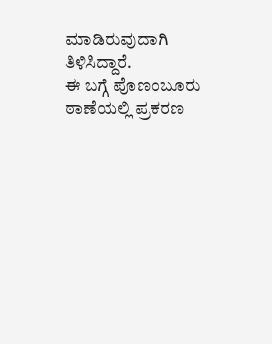ಮಾಡಿರುವುದಾಗಿ ತಿಳಿಸಿದ್ದಾರೆ.
ಈ ಬಗ್ಗೆ ಪೊಣಂಬೂರು ಠಾಣೆಯಲ್ಲಿ ಪ್ರಕರಣ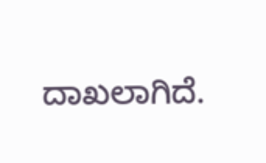ದಾಖಲಾಗಿದೆ.